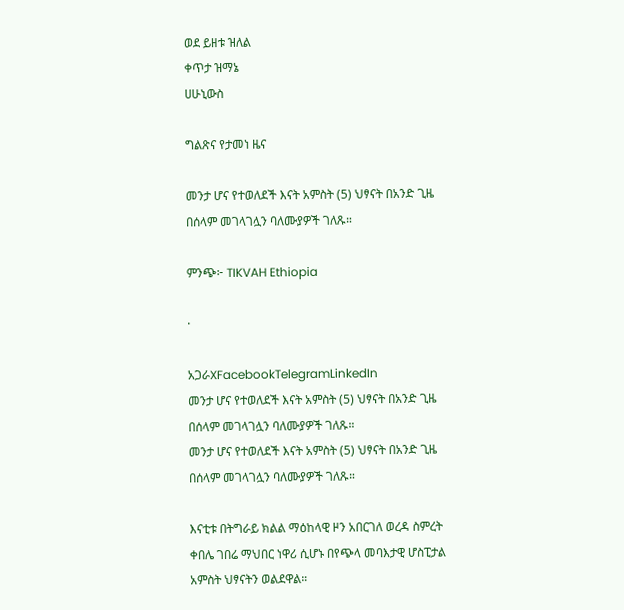ወደ ይዘቱ ዝለል
ቀጥታ ዝማኔ
ሀሁኒውስ

ግልጽና የታመነ ዜና

መንታ ሆና የተወለደች እናት አምስት (5) ህፃናት በአንድ ጊዜ በሰላም መገላገሏን ባለሙያዎች ገለጹ።

ምንጭ፦ TIKVAH Ethiopia

·

አጋራXFacebookTelegramLinkedIn
መንታ ሆና የተወለደች እናት አምስት (5) ህፃናት በአንድ ጊዜ በሰላም መገላገሏን ባለሙያዎች ገለጹ።
መንታ ሆና የተወለደች እናት አምስት (5) ህፃናት በአንድ ጊዜ በሰላም መገላገሏን ባለሙያዎች ገለጹ።

እናቲቱ በትግራይ ክልል ማዕከላዊ ዞን አበርገለ ወረዳ ስምረት ቀበሌ ገበሬ ማህበር ነዋሪ ሲሆኑ በየጭላ መባእታዊ ሆስፒታል አምስት ህፃናትን ወልደዋል።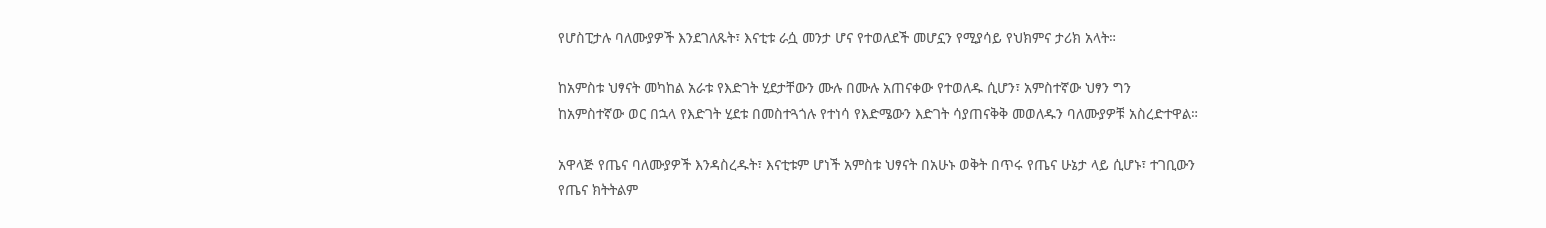የሆስፒታሉ ባለሙያዎች እንደገለጹት፣ እናቲቱ ራሷ መንታ ሆና የተወለደች መሆኗን የሚያሳይ የህክምና ታሪክ አላት።

ከአምስቱ ህፃናት መካከል አራቱ የእድገት ሂደታቸውን ሙሉ በሙሉ አጠናቀው የተወለዱ ሲሆን፣ አምስተኛው ህፃን ግን ከአምስተኛው ወር በኋላ የእድገት ሂደቱ በመስተጓጎሉ የተነሳ የእድሜውን እድገት ሳያጠናቅቅ መወለዱን ባለሙያዎቹ አስረድተዋል።

አዋላጅ የጤና ባለሙያዎች እንዳስረዱት፣ እናቲቱም ሆነች አምስቱ ህፃናት በአሁኑ ወቅት በጥሩ የጤና ሁኔታ ላይ ሲሆኑ፣ ተገቢውን የጤና ክትትልም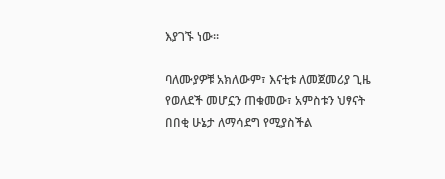እያገኙ ነው።

ባለሙያዎቹ አክለውም፣ እናቲቱ ለመጀመሪያ ጊዜ የወለደች መሆኗን ጠቁመው፣ አምስቱን ህፃናት በበቂ ሁኔታ ለማሳደግ የሚያስችል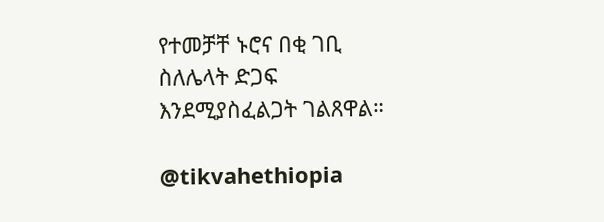የተመቻቸ ኑሮና በቂ ገቢ ስለሌላት ድጋፍ እንደሚያስፈልጋት ገልጸዋል።

@tikvahethiopia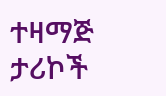ተዛማጅ ታሪኮች